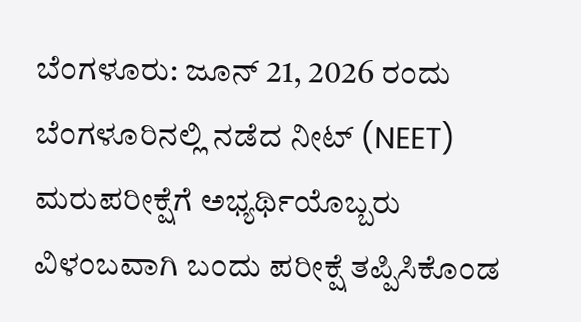ಬೆಂಗಳೂರು: ಜೂನ್ 21, 2026 ರಂದು ಬೆಂಗಳೂರಿನಲ್ಲಿ ನಡೆದ ನೀಟ್ (NEET) ಮರುಪರೀಕ್ಷೆಗೆ ಅಭ್ಯರ್ಥಿಯೊಬ್ಬರು ವಿಳಂಬವಾಗಿ ಬಂದು ಪರೀಕ್ಷೆ ತಪ್ಪಿಸಿಕೊಂಡ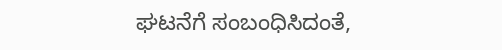ಘಟನೆಗೆ ಸಂಬಂಧಿಸಿದಂತೆ,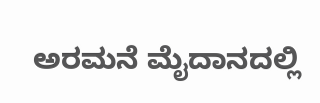ಅರಮನೆ ಮೈದಾನದಲ್ಲಿ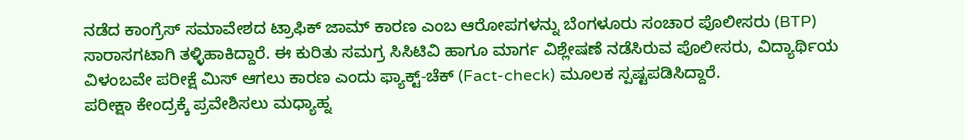ನಡೆದ ಕಾಂಗ್ರೆಸ್ ಸಮಾವೇಶದ ಟ್ರಾಫಿಕ್ ಜಾಮ್ ಕಾರಣ ಎಂಬ ಆರೋಪಗಳನ್ನು ಬೆಂಗಳೂರು ಸಂಚಾರ ಪೊಲೀಸರು (BTP) ಸಾರಾಸಗಟಾಗಿ ತಳ್ಳಿಹಾಕಿದ್ದಾರೆ. ಈ ಕುರಿತು ಸಮಗ್ರ ಸಿಸಿಟಿವಿ ಹಾಗೂ ಮಾರ್ಗ ವಿಶ್ಲೇಷಣೆ ನಡೆಸಿರುವ ಪೊಲೀಸರು, ವಿದ್ಯಾರ್ಥಿಯ ವಿಳಂಬವೇ ಪರೀಕ್ಷೆ ಮಿಸ್ ಆಗಲು ಕಾರಣ ಎಂದು ಫ್ಯಾಕ್ಟ್-ಚೆಕ್ (Fact-check) ಮೂಲಕ ಸ್ಪಷ್ಟಪಡಿಸಿದ್ದಾರೆ.
ಪರೀಕ್ಷಾ ಕೇಂದ್ರಕ್ಕೆ ಪ್ರವೇಶಿಸಲು ಮಧ್ಯಾಹ್ನ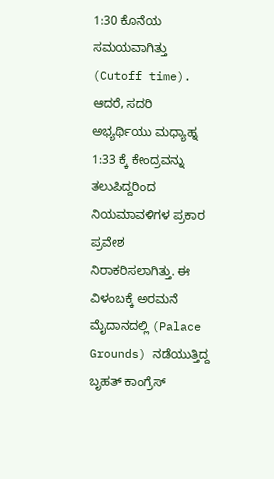1:30 ಕೊನೆಯ ಸಮಯವಾಗಿತ್ತು (Cutoff time). ಆದರೆ, ಸದರಿ ಅಭ್ಯರ್ಥಿಯು ಮಧ್ಯಾಹ್ನ 1:33 ಕ್ಕೆ ಕೇಂದ್ರವನ್ನು ತಲುಪಿದ್ದರಿಂದ ನಿಯಮಾವಳಿಗಳ ಪ್ರಕಾರ ಪ್ರವೇಶ ನಿರಾಕರಿಸಲಾಗಿತ್ತು. ಈ ವಿಳಂಬಕ್ಕೆ ಅರಮನೆ ಮೈದಾನದಲ್ಲಿ (Palace Grounds) ನಡೆಯುತ್ತಿದ್ದ ಬೃಹತ್ ಕಾಂಗ್ರೆಸ್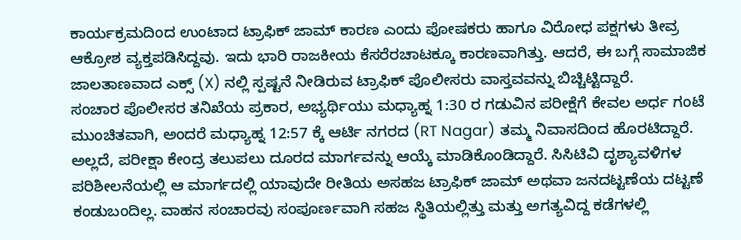ಕಾರ್ಯಕ್ರಮದಿಂದ ಉಂಟಾದ ಟ್ರಾಫಿಕ್ ಜಾಮ್ ಕಾರಣ ಎಂದು ಪೋಷಕರು ಹಾಗೂ ವಿರೋಧ ಪಕ್ಷಗಳು ತೀವ್ರ ಆಕ್ರೋಶ ವ್ಯಕ್ತಪಡಿಸಿದ್ದವು. ಇದು ಭಾರಿ ರಾಜಕೀಯ ಕೆಸರೆರಚಾಟಕ್ಕೂ ಕಾರಣವಾಗಿತ್ತು. ಆದರೆ, ಈ ಬಗ್ಗೆ ಸಾಮಾಜಿಕ ಜಾಲತಾಣವಾದ ಎಕ್ಸ್ (X) ನಲ್ಲಿ ಸ್ಪಷ್ಟನೆ ನೀಡಿರುವ ಟ್ರಾಫಿಕ್ ಪೊಲೀಸರು ವಾಸ್ತವವನ್ನು ಬಿಚ್ಚಿಟ್ಟಿದ್ದಾರೆ.
ಸಂಚಾರ ಪೊಲೀಸರ ತನಿಖೆಯ ಪ್ರಕಾರ, ಅಭ್ಯರ್ಥಿಯು ಮಧ್ಯಾಹ್ನ 1:30 ರ ಗಡುವಿನ ಪರೀಕ್ಷೆಗೆ ಕೇವಲ ಅರ್ಧ ಗಂಟೆ ಮುಂಚಿತವಾಗಿ, ಅಂದರೆ ಮಧ್ಯಾಹ್ನ 12:57 ಕ್ಕೆ ಆರ್ಟಿ ನಗರದ (RT Nagar) ತಮ್ಮ ನಿವಾಸದಿಂದ ಹೊರಟಿದ್ದಾರೆ. ಅಲ್ಲದೆ, ಪರೀಕ್ಷಾ ಕೇಂದ್ರ ತಲುಪಲು ದೂರದ ಮಾರ್ಗವನ್ನು ಆಯ್ಕೆ ಮಾಡಿಕೊಂಡಿದ್ದಾರೆ. ಸಿಸಿಟಿವಿ ದೃಶ್ಯಾವಳಿಗಳ ಪರಿಶೀಲನೆಯಲ್ಲಿ ಆ ಮಾರ್ಗದಲ್ಲಿ ಯಾವುದೇ ರೀತಿಯ ಅಸಹಜ ಟ್ರಾಫಿಕ್ ಜಾಮ್ ಅಥವಾ ಜನದಟ್ಟಣೆಯ ದಟ್ಟಣೆ ಕಂಡುಬಂದಿಲ್ಲ. ವಾಹನ ಸಂಚಾರವು ಸಂಪೂರ್ಣವಾಗಿ ಸಹಜ ಸ್ಥಿತಿಯಲ್ಲಿತ್ತು ಮತ್ತು ಅಗತ್ಯವಿದ್ದ ಕಡೆಗಳಲ್ಲಿ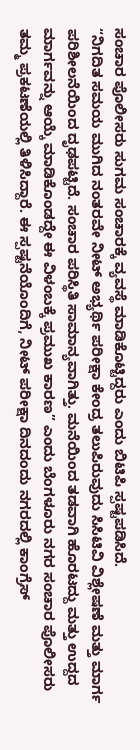ಸಂಚಾರ ಪೊಲೀಸರು ಸುಗಮ ಸಂಚಾರಕ್ಕೆ ವ್ಯವಸ್ಥೆ ಮಾಡಿಕೊಟ್ಟಿದ್ದರು ಎಂದು ಬಿಟಿಪಿ ಸ್ಪಷ್ಟಪಡಿಸಿದೆ.
“ನಿಗದಿತ ಸಮಯ ಮುಗಿದ ನಂತರವೇ ನೀಟ್ ಅಭ್ಯರ್ಥಿ ಪರೀಕ್ಷಾ ಕೇಂದ್ರ ತಲುಪಿರುವುದು ಸಿಸಿಟಿವಿ ವಿಶ್ಲೇಷಣೆ ಮತ್ತು ಮಾರ್ಗ ಪರಿಶೀಲನೆಯಿಂದ ದೃಢಪಟ್ಟಿದೆ. ಸಂಚಾರ ಪರಿಸ್ಥಿತಿ ಸಾಮಾನ್ಯವಾಗಿತ್ತು. ಮನೆಯಿಂದ ತಡವಾಗಿ ಹೊರಟದ್ದು ಮತ್ತು ಉದ್ದದ ಮಾರ್ಗವನ್ನು ಆಯ್ಕೆ ಮಾಡಿಕೊಂಡದ್ದೇ ಈ ವಿಳಂಬಕ್ಕೆ ಪ್ರಮುಖ ಕಾರಣ” ಎಂದು ಬೆಂಗಳೂರು ನಗರ ಸಂಚಾರ ಪೊಲೀಸರು ತಮ್ಮ ಪ್ರಕಟಣೆಯಲ್ಲಿ ತಿಳಿಸಿದ್ದಾರೆ. ಈ ಸ್ಪಷ್ಟನೆಯೊಂದಿಗೆ, ನೀಟ್ ಪರೀಕ್ಷಾ ದಿನದಂದು ನಗರದಲ್ಲಿ ಕಾಂಗ್ರೆಸ್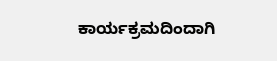ಕಾರ್ಯಕ್ರಮದಿಂದಾಗಿ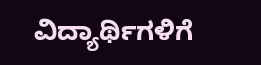ವಿದ್ಯಾರ್ಥಿಗಳಿಗೆ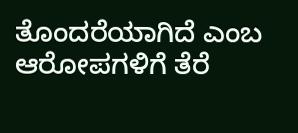ತೊಂದರೆಯಾಗಿದೆ ಎಂಬ ಆರೋಪಗಳಿಗೆ ತೆರೆ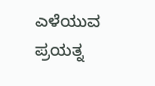ಎಳೆಯುವ ಪ್ರಯತ್ನ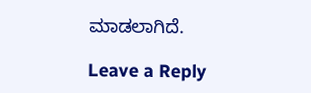ಮಾಡಲಾಗಿದೆ.

Leave a Reply